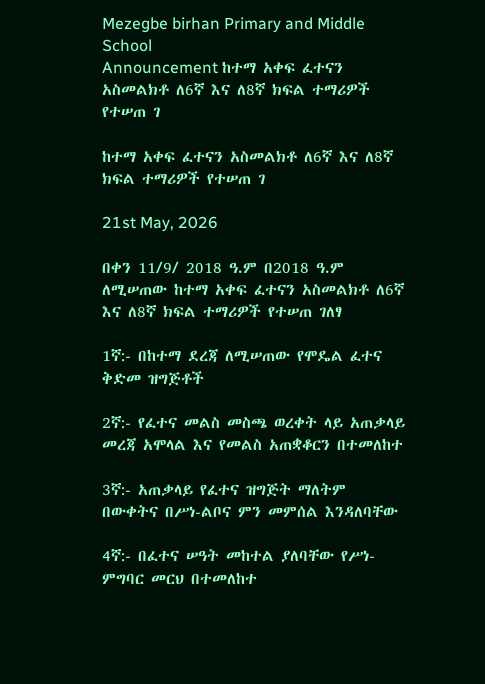Mezegbe birhan Primary and Middle School
Announcement ከተማ አቀፍ ፈተናን አስመልክቶ ለ6ኛ እና ለ8ኛ ክፍል ተማሪዎች የተሠጠ ገ

ከተማ አቀፍ ፈተናን አስመልክቶ ለ6ኛ እና ለ8ኛ ክፍል ተማሪዎች የተሠጠ ገ

21st May, 2026

በቀን 11/9/ 2018 ዓ.ም በ2018 ዓ.ም ለሚሠጠው ከተማ አቀፍ ፈተናን አስመልክቶ ለ6ኛ እና ለ8ኛ ክፍል ተማሪዎች የተሠጠ ገለፃ

1ኛ:- በከተማ ደረጃ ለሚሠጠው የሞዴል ፈተና ቅድመ ዝግጅቶች

2ኛ:- የፈተና መልስ መስጫ ወረቀት ላይ አጠቃላይ መረጃ አሞላል እና የመልስ አጠቋቆርን በተመለከተ

3ኛ:- አጠቃላይ የፈተና ዝግጅት ማለትም በውቀትና በሥነ-ልቦና ምን መምሰል እንዳለባቸው

4ኛ:- በፈተና ሠዓት መከተል ያለባቸው የሥነ-ምግባር መርህ በተመለከተ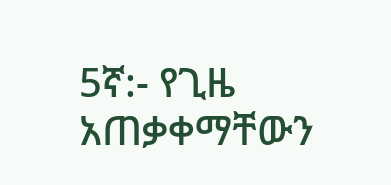5ኛ:- የጊዜ አጠቃቀማቸውን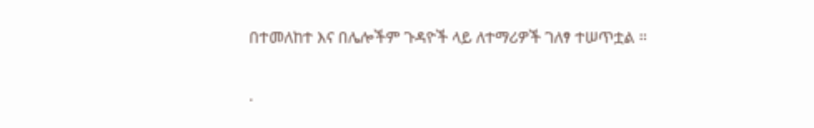በተመለከተ እና በሌሎችም ጉዳዮች ላይ ለተማሪዎች ገለፃ ተሠጥቷል ።

.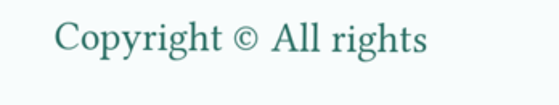Copyright © All rights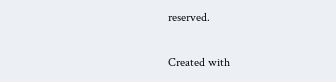reserved.

Created with